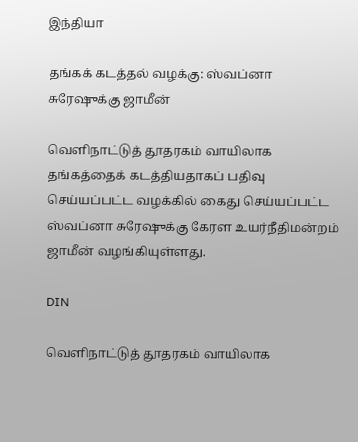இந்தியா

தங்கக் கடத்தல் வழக்கு: ஸ்வப்னா சுரேஷுக்கு ஜாமீன்

வெளிநாட்டுத் தூதரகம் வாயிலாக தங்கத்தைக் கடத்தியதாகப் பதிவு செய்யப்பட்ட வழக்கில் கைது செய்யப்பட்ட ஸ்வப்னா சுரேஷுக்கு கேரள உயர்நீதிமன்றம் ஜாமீன் வழங்கியுள்ளது.

DIN

வெளிநாட்டுத் தூதரகம் வாயிலாக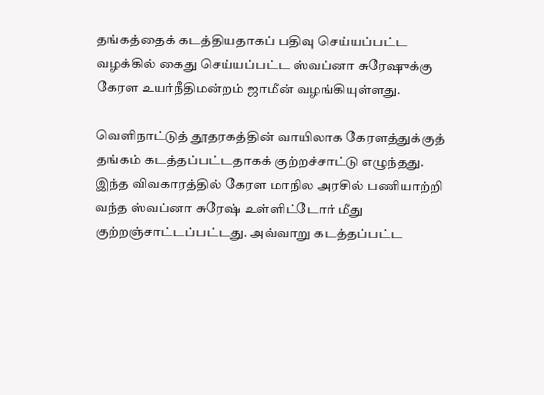தங்கத்தைக் கடத்தியதாகப் பதிவு செய்யப்பட்ட வழக்கில் கைது செய்யப்பட்ட ஸ்வப்னா சுரேஷுக்கு கேரள உயர்நீதிமன்றம் ஜாமீன் வழங்கியுள்ளது.

வெளிநாட்டுத் தூதரகத்தின் வாயிலாக கேரளத்துக்குத் தங்கம் கடத்தப்பட்டதாகக் குற்றச்சாட்டு எழுந்தது. இந்த விவகாரத்தில் கேரள மாநில அரசில் பணியாற்றி வந்த ஸ்வப்னா சுரேஷ் உள்ளிட்டோர் மீது குற்றஞ்சாட்டப்பட்டது. அவ்வாறு கடத்தப்பட்ட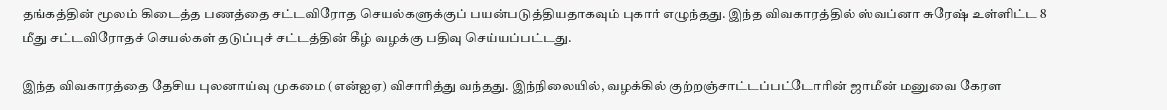தங்கத்தின் மூலம் கிடைத்த பணத்தை சட்டவிரோத செயல்களுக்குப் பயன்படுத்தியதாகவும் புகார் எழுந்தது. இந்த விவகாரத்தில் ஸ்வப்னா சுரேஷ் உள்ளிட்ட 8 மீது சட்டவிரோதச் செயல்கள் தடுப்புச் சட்டத்தின் கீழ் வழக்கு பதிவு செய்யப்பட்டது.

இந்த விவகாரத்தை தேசிய புலனாய்வு முகமை (என்ஐஏ) விசாரித்து வந்தது. இந்நிலையில், வழக்கில் குற்றஞ்சாட்டப்பட்டோரின் ஜாமீன் மனுவை கேரள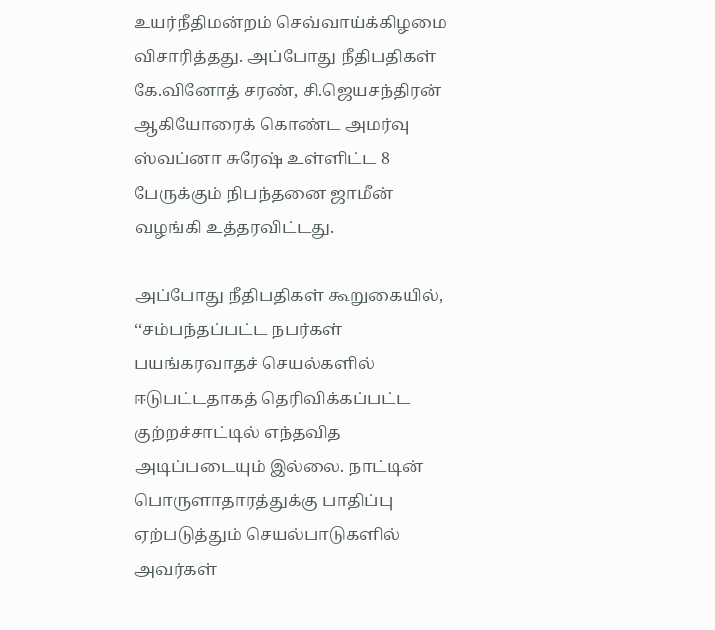உயர்நீதிமன்றம் செவ்வாய்க்கிழமை விசாரித்தது. அப்போது நீதிபதிகள் கே.வினோத் சரண், சி.ஜெயசந்திரன் ஆகியோரைக் கொண்ட அமர்வு ஸ்வப்னா சுரேஷ் உள்ளிட்ட 8 பேருக்கும் நிபந்தனை ஜாமீன் வழங்கி உத்தரவிட்டது.

அப்போது நீதிபதிகள் கூறுகையில், ‘‘சம்பந்தப்பட்ட நபர்கள் பயங்கரவாதச் செயல்களில் ஈடுபட்டதாகத் தெரிவிக்கப்பட்ட குற்றச்சாட்டில் எந்தவித அடிப்படையும் இல்லை. நாட்டின் பொருளாதாரத்துக்கு பாதிப்பு ஏற்படுத்தும் செயல்பாடுகளில் அவர்கள்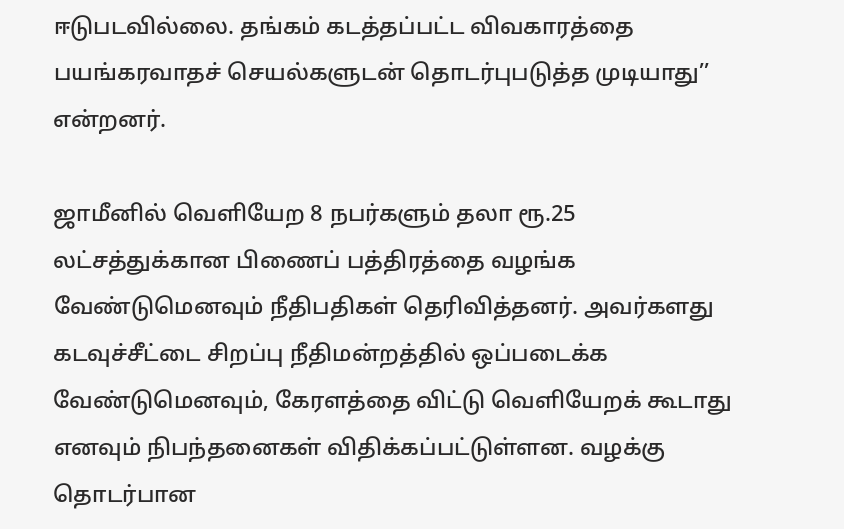ஈடுபடவில்லை. தங்கம் கடத்தப்பட்ட விவகாரத்தை பயங்கரவாதச் செயல்களுடன் தொடர்புபடுத்த முடியாது’’ என்றனர்.

ஜாமீனில் வெளியேற 8 நபர்களும் தலா ரூ.25 லட்சத்துக்கான பிணைப் பத்திரத்தை வழங்க வேண்டுமெனவும் நீதிபதிகள் தெரிவித்தனர். அவர்களது கடவுச்சீட்டை சிறப்பு நீதிமன்றத்தில் ஒப்படைக்க வேண்டுமெனவும், கேரளத்தை விட்டு வெளியேறக் கூடாது எனவும் நிபந்தனைகள் விதிக்கப்பட்டுள்ளன. வழக்கு தொடர்பான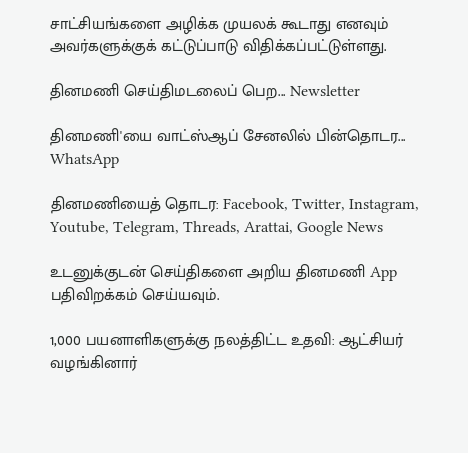சாட்சியங்களை அழிக்க முயலக் கூடாது எனவும் அவர்களுக்குக் கட்டுப்பாடு விதிக்கப்பட்டுள்ளது.

தினமணி செய்திமடலைப் பெற... Newsletter

தினமணி'யை வாட்ஸ்ஆப் சேனலில் பின்தொடர... WhatsApp

தினமணியைத் தொடர: Facebook, Twitter, Instagram, Youtube, Telegram, Threads, Arattai, Google News

உடனுக்குடன் செய்திகளை அறிய தினமணி App பதிவிறக்கம் செய்யவும்.

1,000 பயனாளிகளுக்கு நலத்திட்ட உதவி: ஆட்சியர் வழங்கினார்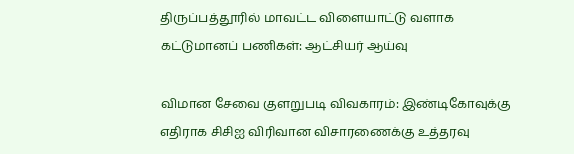திருப்பத்தூரில் மாவட்ட விளையாட்டு வளாக கட்டுமானப் பணிகள்: ஆட்சியர் ஆய்வு

விமான சேவை குளறுபடி விவகாரம்: இண்டிகோவுக்கு எதிராக சிசிஐ விரிவான விசாரணைக்கு உத்தரவு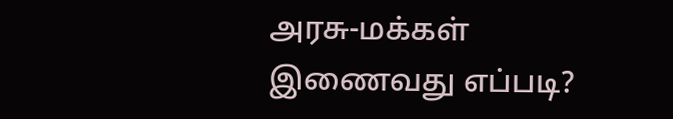அரசு-மக்கள் இணைவது எப்படி?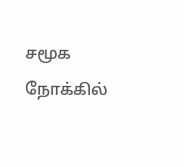சமூக நோக்கில்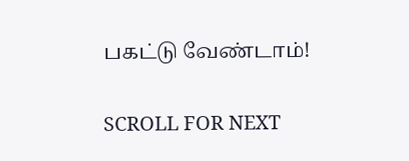பகட்டு வேண்டாம்!

SCROLL FOR NEXT